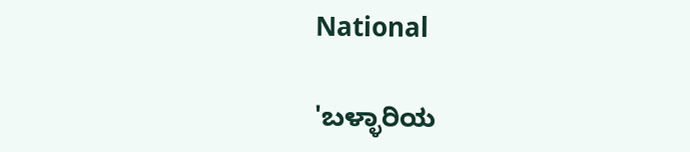National

'ಬಳ್ಳಾರಿಯ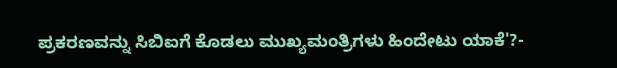ಪ್ರಕರಣವನ್ನು ಸಿಬಿಐಗೆ ಕೊಡಲು ಮುಖ್ಯಮಂತ್ರಿಗಳು ಹಿಂದೇಟು ಯಾಕೆ'?-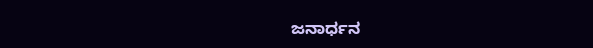ಜನಾರ್ಧನ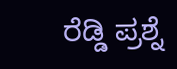ರೆಡ್ಡಿ ಪ್ರಶ್ನೆ